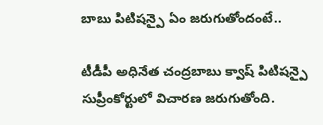బాబు పిటిషన్పై ఏం జరుగుతోందంటే..

టీడీపీ అధినేత చంద్రబాబు క్వాష్ పిటిషన్పై సుప్రీంకోర్టులో విచారణ జరుగుతోంది.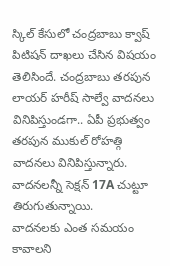స్కిల్ కేసులో చంద్రబాబు క్వాష్ పిటిషన్ దాఖలు చేసిన విషయం తెలిసిందే. చంద్రబాబు తరపున లాయర్ హరీష్ సాల్వే వాదనలు వినిపిస్తుండగా.. ఏపీ ప్రభుత్వం తరపున ముకుల్ రోహత్గి వాదనలు వినిపిస్తున్నారు. వాదనలన్నీ సెక్షన్ 17A చుట్టూ తిరుగుతున్నాయి.
వాదనలకు ఎంత సమయం కావాలని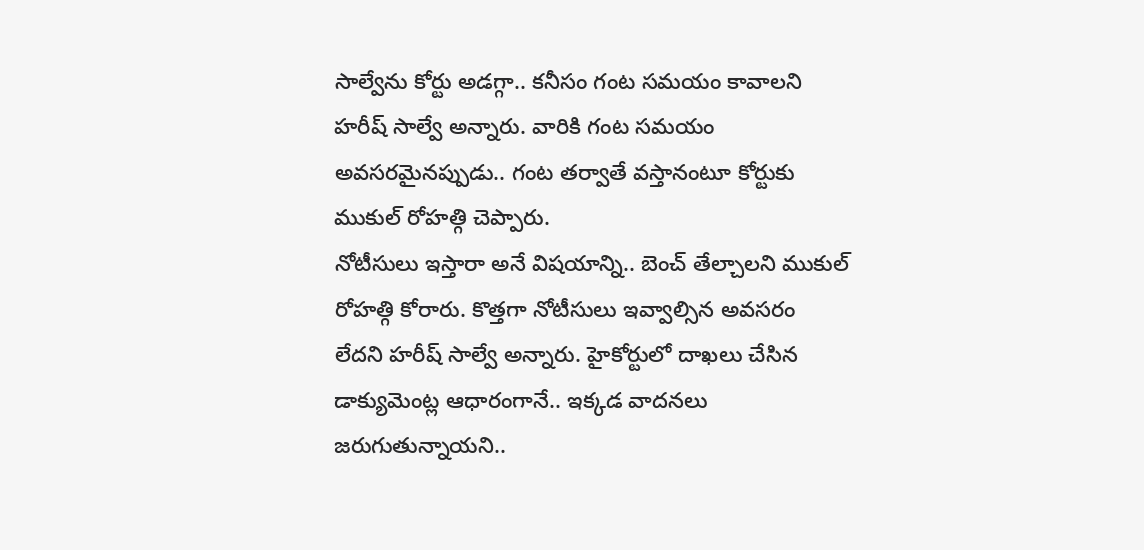సాల్వేను కోర్టు అడగ్గా.. కనీసం గంట సమయం కావాలని హరీష్ సాల్వే అన్నారు. వారికి గంట సమయం అవసరమైనప్పుడు.. గంట తర్వాతే వస్తానంటూ కోర్టుకు ముకుల్ రోహత్గి చెప్పారు.
నోటీసులు ఇస్తారా అనే విషయాన్ని.. బెంచ్ తేల్చాలని ముకుల్ రోహత్గి కోరారు. కొత్తగా నోటీసులు ఇవ్వాల్సిన అవసరం లేదని హరీష్ సాల్వే అన్నారు. హైకోర్టులో దాఖలు చేసిన డాక్యుమెంట్ల ఆధారంగానే.. ఇక్కడ వాదనలు జరుగుతున్నాయని..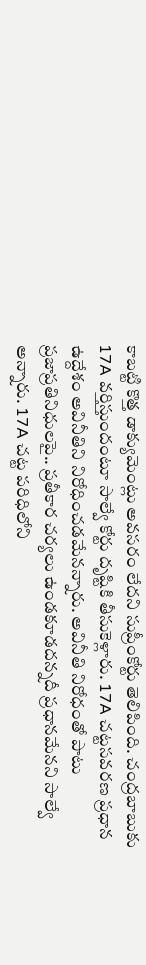కాబట్టి కొత్త డాక్యుమెంట్లు అవసరం లేదని సుప్రీంకోర్టు తెలిపింది. చంద్రబాబుకు 17A వర్తిస్తుందంటూ సాల్వే కోర్టు దృష్టికి తీసుకెళ్లారు. 17A చట్టసవరణ ప్రధాన ఉద్దేశం అవినీతిని నిరోధించడమేనన్నారు. అవినీతి నిరోధంతో పాటు ప్రజాప్రతినిధులపై.. ప్రతీకార చర్యలు ఉండకూడదన్నదీ ప్రధానమేనని సాల్వే అన్నారు. 17A చట్ట పరిధిలోని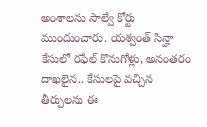అంశాలను సాల్వే కోర్టు ముందుంచారు. యశ్వంత్ సిన్హా కేసులో రఫేల్ కొనుగోళ్లు, అనంతరం దాఖలైన.. కేసులపై వచ్చిన తీర్పులను ఈ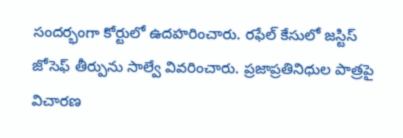సందర్భంగా కోర్టులో ఉదహరించారు. రఫేల్ కేసులో జస్టిస్ జోసెఫ్ తీర్పును సాల్వే వివరించారు. ప్రజాప్రతినిధుల పాత్రపై విచారణ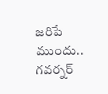జరిపే ముందు..
గవర్నర్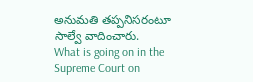అనుమతి తప్పనిసరంటూ సాల్వే వాదించారు.
What is going on in the Supreme Court on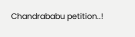Chandrababu petition..!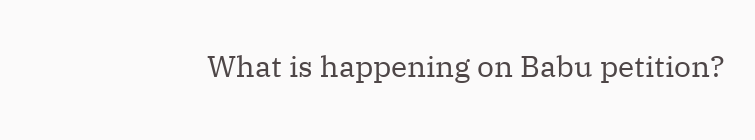What is happening on Babu petition?